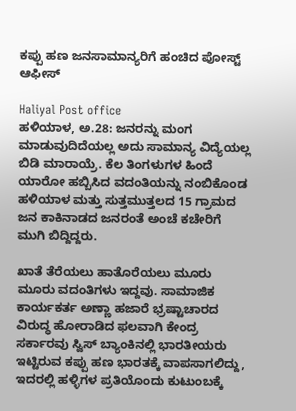ಕಪ್ಪು ಹಣ ಜನಸಾಮಾನ್ಯರಿಗೆ ಹಂಚಿದ ಪೋಸ್ಟ್ ಆಫೀಸ್

Haliyal Post office
ಹಳಿಯಾಳ, ಅ.28: ಜನರನ್ನು ಮಂಗ ಮಾಡುವುದಿದೆಯಲ್ಲ ಅದು ಸಾಮಾನ್ಯ ವಿದ್ಯೆಯಲ್ಲ ಬಿಡಿ ಮಾರಾಯ್ರೆ. ಕೆಲ ತಿಂಗಳುಗಳ ಹಿಂದೆ ಯಾರೋ ಹಬ್ಬಿಸಿದ ವದಂತಿಯನ್ನು ನಂಬಿಕೊಂಡ ಹಳಿಯಾಳ ಮತ್ತು ಸುತ್ತಮುತ್ತಲದ 15 ಗ್ರಾಮದ ಜನ ಕಾಕಿನಾಡದ ಜನರಂತೆ ಅಂಚೆ ಕಚೇರಿಗೆ ಮುಗಿ ಬಿದ್ದಿದ್ದರು.

ಖಾತೆ ತೆರೆಯಲು ಹಾತೊರೆಯಲು ಮೂರು ಮೂರು ವದಂತಿಗಳು ಇದ್ದವು. ಸಾಮಾಜಿಕ ಕಾರ್ಯಕರ್ತ ಅಣ್ಣಾ ಹಜಾರೆ ಭ್ರಷ್ಟಾಚಾರದ ವಿರುದ್ಧ ಹೋರಾಡಿದ ಫಲವಾಗಿ ಕೇಂದ್ರ ಸರ್ಕಾರವು ಸ್ವಿಸ್ ಬ್ಯಾಂಕಿನಲ್ಲಿ ಭಾರತೀಯರು ಇಟ್ಟಿರುವ ಕಪ್ಪು ಹಣ ಭಾರತಕ್ಕೆ ವಾಪಸಾಗಲಿದ್ದು, ಇದರಲ್ಲಿ ಹಳ್ಳಿಗಳ ಪ್ರತಿಯೊಂದು ಕುಟುಂಬಕ್ಕೆ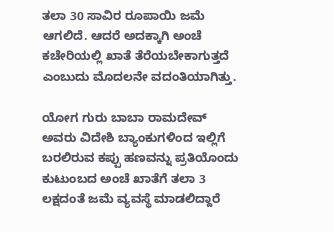ತಲಾ 30 ಸಾವಿರ ರೂಪಾಯಿ ಜಮೆ ಆಗಲಿದೆ. ಆದರೆ ಅದಕ್ಕಾಗಿ ಅಂಚೆ ಕಚೇರಿಯಲ್ಲಿ ಖಾತೆ ತೆರೆಯಬೇಕಾಗುತ್ತದೆ ಎಂಬುದು ಮೊದಲನೇ ವದಂತಿಯಾಗಿತ್ತು.

ಯೋಗ ಗುರು ಬಾಬಾ ರಾಮದೇವ್ ಅವರು ವಿದೇಶಿ ಬ್ಯಾಂಕುಗಳಿಂದ ಇಲ್ಲಿಗೆ ಬರಲಿರುವ ಕಪ್ಪು ಹಣವನ್ನು ಪ್ರತಿಯೊಂದು ಕುಟುಂಬದ ಅಂಚೆ ಖಾತೆಗೆ ತಲಾ 3 ಲಕ್ಷದಂತೆ ಜಮೆ ವ್ಯವಸ್ಥೆ ಮಾಡಲಿದ್ದಾರೆ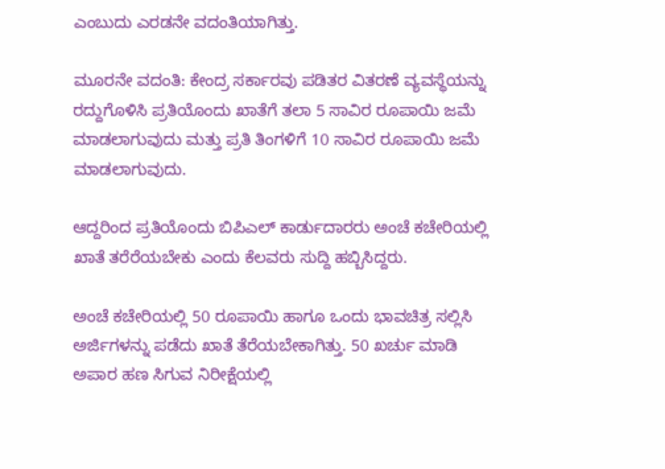ಎಂಬುದು ಎರಡನೇ ವದಂತಿಯಾಗಿತ್ತು.

ಮೂರನೇ ವದಂತಿ: ಕೇಂದ್ರ ಸರ್ಕಾರವು ಪಡಿತರ ವಿತರಣೆ ವ್ಯವಸ್ಥೆಯನ್ನು ರದ್ದುಗೊಳಿಸಿ ಪ್ರತಿಯೊಂದು ಖಾತೆಗೆ ತಲಾ 5 ಸಾವಿರ ರೂಪಾಯಿ ಜಮೆ ಮಾಡಲಾಗುವುದು ಮತ್ತು ಪ್ರತಿ ತಿಂಗಳಿಗೆ 10 ಸಾವಿರ ರೂಪಾಯಿ ಜಮೆ ಮಾಡಲಾಗುವುದು.

ಆದ್ದರಿಂದ ಪ್ರತಿಯೊಂದು ಬಿಪಿಎಲ್ ಕಾರ್ಡುದಾರರು ಅಂಚೆ ಕಚೇರಿಯಲ್ಲಿ ಖಾತೆ ತರೆರೆಯಬೇಕು ಎಂದು ಕೆಲವರು ಸುದ್ದಿ ಹಬ್ಬಿಸಿದ್ದರು.

ಅಂಚೆ ಕಚೇರಿಯಲ್ಲಿ 50 ರೂಪಾಯಿ ಹಾಗೂ ಒಂದು ಭಾವಚಿತ್ರ ಸಲ್ಲಿಸಿ ಅರ್ಜಿಗಳನ್ನು ಪಡೆದು ಖಾತೆ ತೆರೆಯಬೇಕಾಗಿತ್ತು. 50 ಖರ್ಚು ಮಾಡಿ ಅಪಾರ ಹಣ ಸಿಗುವ ನಿರೀಕ್ಷೆಯಲ್ಲಿ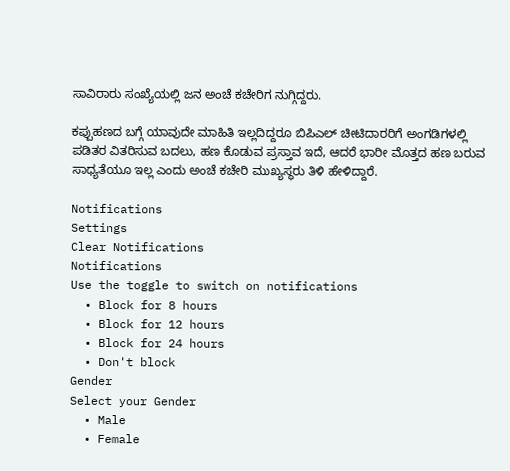ಸಾವಿರಾರು ಸಂಖ್ಯೆಯಲ್ಲಿ ಜನ ಅಂಚೆ ಕಚೇರಿಗ ನುಗ್ಗಿದ್ದರು.

ಕಪ್ಪುಹಣದ ಬಗ್ಗೆ ಯಾವುದೇ ಮಾಹಿತಿ ಇಲ್ಲದಿದ್ದರೂ ಬಿಪಿಎಲ್ ಚೀಟಿದಾರರಿಗೆ ಅಂಗಡಿಗಳಲ್ಲಿ ಪಡಿತರ ವಿತರಿಸುವ ಬದಲು, ಹಣ ಕೊಡುವ ಪ್ರಸ್ತಾವ ಇದೆ, ಆದರೆ ಭಾರೀ ಮೊತ್ತದ ಹಣ ಬರುವ ಸಾಧ್ಯತೆಯೂ ಇಲ್ಲ ಎಂದು ಅಂಚೆ ಕಚೇರಿ ಮುಖ್ಯಸ್ಥರು ತಿಳಿ ಹೇಳಿದ್ದಾರೆ.

Notifications
Settings
Clear Notifications
Notifications
Use the toggle to switch on notifications
  • Block for 8 hours
  • Block for 12 hours
  • Block for 24 hours
  • Don't block
Gender
Select your Gender
  • Male
  • Female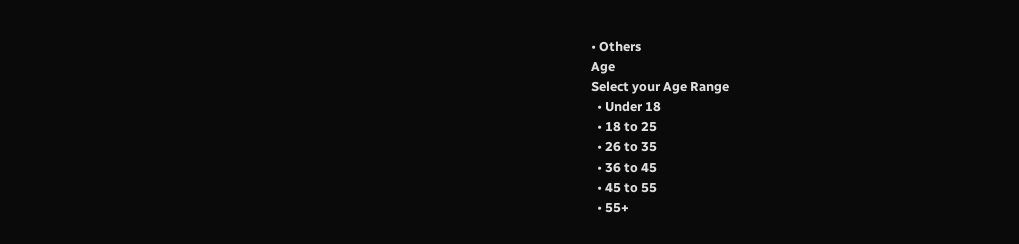• Others
Age
Select your Age Range
  • Under 18
  • 18 to 25
  • 26 to 35
  • 36 to 45
  • 45 to 55
  • 55+